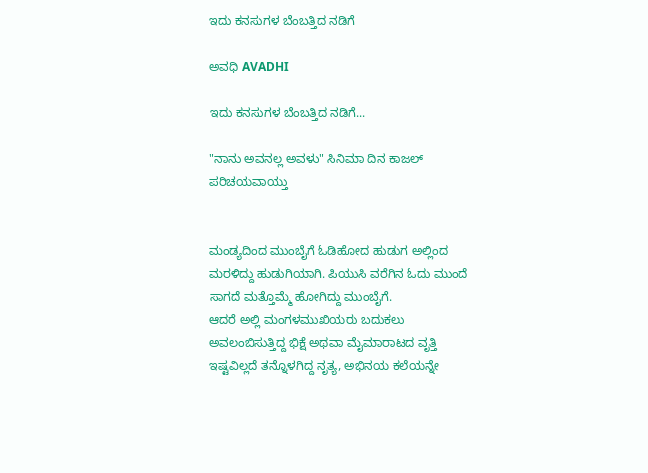ಇದು ಕನಸುಗಳ ಬೆಂಬತ್ತಿದ ನಡಿಗೆ‍

ಅವಧಿ AVADHI

ಇದು ಕನಸುಗಳ ಬೆಂಬತ್ತಿದ ನಡಿಗೆ...

"ನಾನು ಅವನಲ್ಲ ಅವಳು" ಸಿನಿಮಾ ದಿನ ಕಾಜಲ್ ಪರಿಚಯವಾಯ್ತು


ಮಂಡ್ಯದಿಂದ ಮುಂಬೈಗೆ ಓಡಿಹೋದ ಹುಡುಗ ಅಲ್ಲಿಂದ ಮರಳಿದ್ದು ಹುಡುಗಿಯಾಗಿ. ಪಿಯುಸಿ ವರೆಗಿನ ಓದು ಮುಂದೆ ಸಾಗದೆ ಮತ್ತೊಮ್ಮೆ ಹೋಗಿದ್ದು ಮುಂಬೈಗೆ.
ಆದರೆ ಅಲ್ಲಿ ಮಂಗಳಮುಖಿಯರು ಬದುಕಲು ಅವಲಂಬಿಸುತ್ತಿದ್ದ ಭಿಕ್ಷೆ ಅಥವಾ ಮೈಮಾರಾಟದ ವೃತ್ತಿ ಇಷ್ಟವಿಲ್ಲದೆ ತನ್ನೊಳಗಿದ್ದ ನೃತ್ಯ, ಅಭಿನಯ ಕಲೆಯನ್ನೇ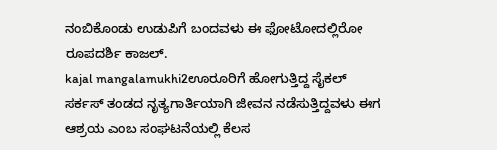ನಂಬಿಕೊಂಡು ಉಡುಪಿಗೆ ಬಂದವಳು ಈ ಫೋಟೋದಲ್ಲಿರೋ ರೂಪದರ್ಶಿ ಕಾಜಲ್.
kajal mangalamukhi2ಊರೂರಿಗೆ ಹೋಗುತ್ತಿದ್ದ ಸೈಕಲ್ ಸರ್ಕಸ್ ತಂಡದ ನೃತ್ಯಗಾರ್ತಿಯಾಗಿ ಜೀವನ ನಡೆಸುತ್ತಿದ್ದವಳು ಈಗ ಆಶ್ರಯ ಎಂಬ ಸಂಘಟನೆಯಲ್ಲಿ ಕೆಲಸ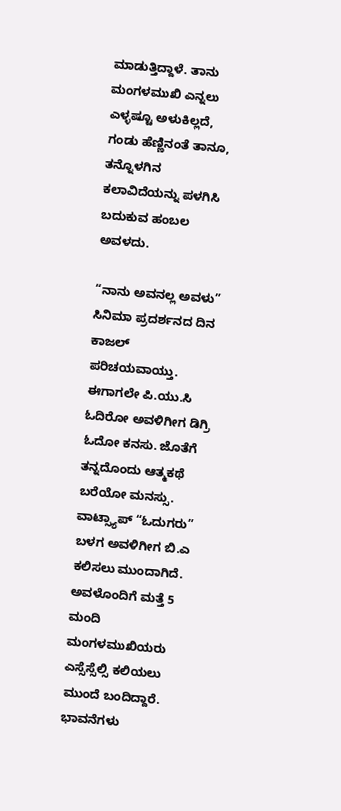ಮಾಡುತ್ತಿದ್ದಾಳೆ. ತಾನು ಮಂಗಳಮುಖಿ ಎನ್ನಲು ಎಳ್ಳಷ್ಟೂ ಅಳುಕಿಲ್ಲದೆ, ಗಂಡು ಹೆಣ್ಣಿನಂತೆ ತಾನೂ, ತನ್ನೊಳಗಿನ ಕಲಾವಿದೆಯನ್ನು ಪಳಗಿಸಿ ಬದುಕುವ ಹಂಬಲ ಅವಳದು.

“ನಾನು ಅವನಲ್ಲ ಅವಳು” ಸಿನಿಮಾ ಪ್ರದರ್ಶನದ ದಿನ ಕಾಜಲ್ ಪರಿಚಯವಾಯ್ತು. ಈಗಾಗಲೇ ಪಿ.ಯು.ಸಿ ಓದಿರೋ ಅವಳಿಗೀಗ ಡಿಗ್ರಿ ಓದೋ ಕನಸು. ಜೊತೆಗೆ ತನ್ನದೊಂದು ಆತ್ಮಕಥೆ ಬರೆಯೋ ಮನಸ್ಸು. ವಾಟ್ಸ್ಯಾಪ್ “ಓದುಗರು” ಬಳಗ ಅವಳಿಗೀಗ ಬಿ.ಎ ಕಲಿಸಲು ಮುಂದಾಗಿದೆ. ಅವಳೊಂದಿಗೆ ಮತ್ತೆ 5 ಮಂದಿ ಮಂಗಳಮುಖಿಯರು ಎಸ್ಸೆಸ್ಸೆಲ್ಸಿ ಕಲಿಯಲು ಮುಂದೆ ಬಂದಿದ್ದಾರೆ.
ಭಾವನೆಗಳು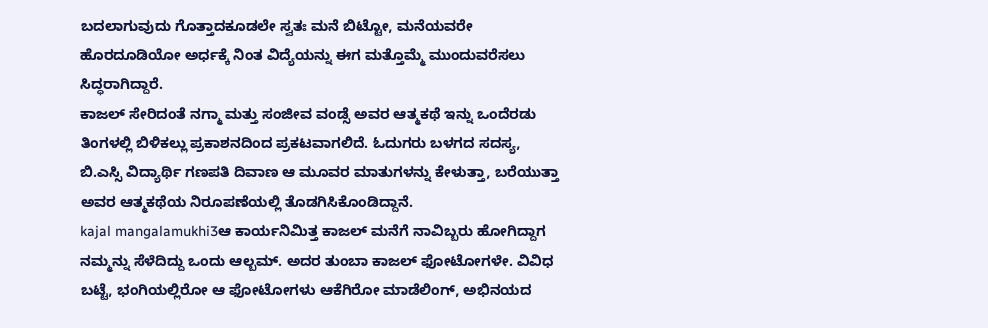ಬದಲಾಗುವುದು ಗೊತ್ತಾದಕೂಡಲೇ ಸ್ವತಃ ಮನೆ ಬಿಟ್ಟೋ, ಮನೆಯವರೇ ಹೊರದೂಡಿಯೋ ಅರ್ಧಕ್ಕೆ ನಿಂತ ವಿದ್ಯೆಯನ್ನು ಈಗ ಮತ್ತೊಮ್ಮೆ ಮುಂದುವರೆಸಲು ಸಿದ್ಧರಾಗಿದ್ದಾರೆ.
ಕಾಜಲ್ ಸೇರಿದಂತೆ ನಗ್ಮಾ ಮತ್ತು ಸಂಜೀವ ವಂಡ್ಸೆ ಅವರ ಆತ್ಮಕಥೆ ಇನ್ನು ಒಂದೆರಡು ತಿಂಗಳಲ್ಲಿ ಬಿಳಿಕಲ್ಲು ಪ್ರಕಾಶನದಿಂದ ಪ್ರಕಟವಾಗಲಿದೆ. ಓದುಗರು ಬಳಗದ ಸದಸ್ಯ, ಬಿ.ಎಸ್ಸಿ ವಿದ್ಯಾರ್ಥಿ ಗಣಪತಿ ದಿವಾಣ ಆ ಮೂವರ ಮಾತುಗಳನ್ನು ಕೇಳುತ್ತಾ, ಬರೆಯುತ್ತಾ ಅವರ ಆತ್ಮಕಥೆಯ ನಿರೂಪಣೆಯಲ್ಲಿ ತೊಡಗಿಸಿಕೊಂಡಿದ್ದಾನೆ.
kajal mangalamukhi3ಆ ಕಾರ್ಯನಿಮಿತ್ತ ಕಾಜಲ್ ಮನೆಗೆ ನಾವಿಬ್ಬರು ಹೋಗಿದ್ದಾಗ ನಮ್ಮನ್ನು ಸೆಳೆದಿದ್ದು ಒಂದು ಆಲ್ಬಮ್. ಅದರ ತುಂಬಾ ಕಾಜಲ್ ಫೋಟೋಗಳೇ. ವಿವಿಧ ಬಟ್ಟೆ, ಭಂಗಿಯಲ್ಲಿರೋ ಆ ಫೋಟೋಗಳು ಆಕೆಗಿರೋ ಮಾಡೆಲಿಂಗ್, ಅಭಿನಯದ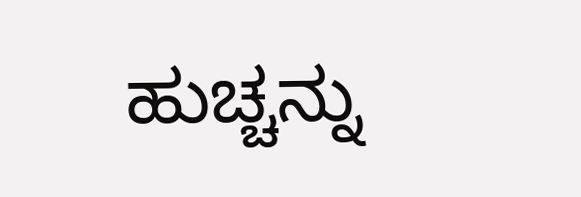ಹುಚ್ಚನ್ನು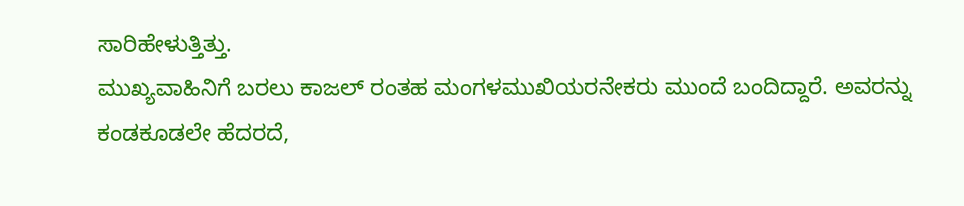ಸಾರಿಹೇಳುತ್ತಿತ್ತು.
ಮುಖ್ಯವಾಹಿನಿಗೆ ಬರಲು ಕಾಜಲ್ ರಂತಹ ಮಂಗಳಮುಖಿಯರನೇಕರು ಮುಂದೆ ಬಂದಿದ್ದಾರೆ. ಅವರನ್ನು ಕಂಡಕೂಡಲೇ ಹೆದರದೆ,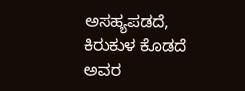ಅಸಹ್ಯಪಡದೆ, ಕಿರುಕುಳ ಕೊಡದೆ ಅವರ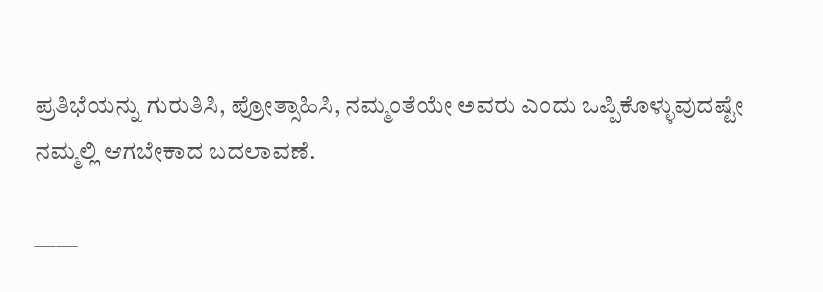ಪ್ರತಿಭೆಯನ್ನು ಗುರುತಿಸಿ, ಪ್ರೋತ್ಸಾಹಿಸಿ, ನಮ್ಮಂತೆಯೇ ಅವರು ಎಂದು ಒಪ್ಪಿಕೊಳ್ಳುವುದಷ್ಟೇ ನಮ್ಮಲ್ಲಿ ಆಗಬೇಕಾದ ಬದಲಾವಣೆ.

——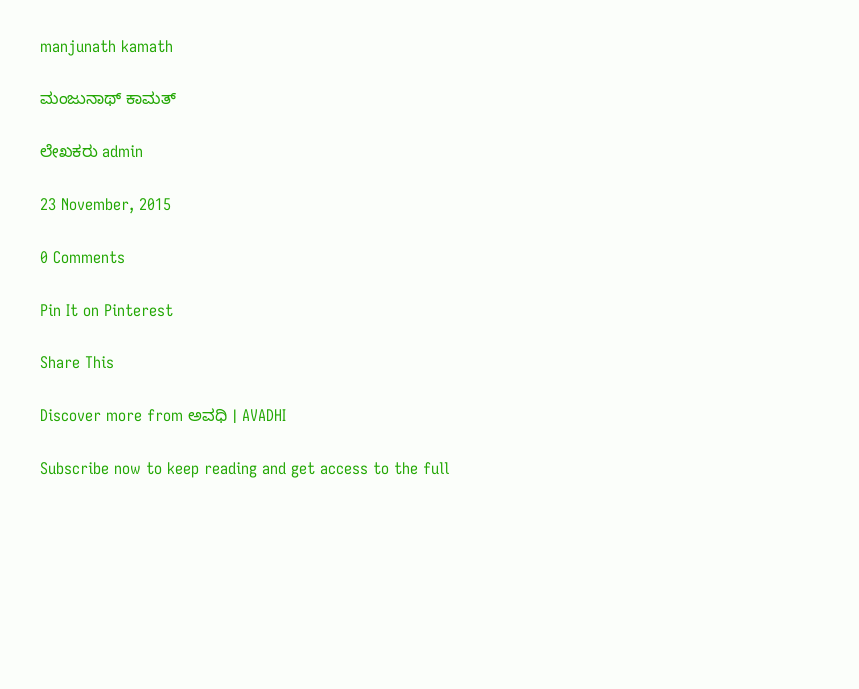manjunath kamath

ಮಂಜುನಾಥ್ ಕಾಮತ್

ಲೇಖಕರು admin

23 November, 2015

0 Comments

Pin It on Pinterest

Share This

Discover more from ಅವಧಿ । AVADHI

Subscribe now to keep reading and get access to the full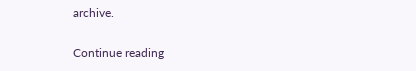archive.

Continue reading